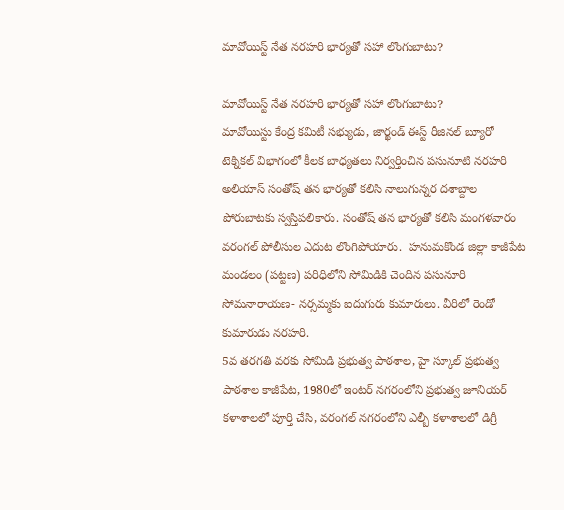మావోయిస్ట్‌ నేత నరహరి భార్యతో సహా లొంగుబాటు?

మావోయిస్ట్‌ నేత నరహరి భార్యతో సహా లొంగుబాటు?
మావోయిస్టు కేంద్ర కమిటీ సభ్యుడు, జార్ఖండ్‌ ఈస్ట్‌ రీజినల్‌ బ్యూరో టెక్నికల్‌ విభాగంలో కీలక బాధ్యతలు నిర్వర్తించిన పసునూటి నరహరి అలియాస్‌ సంతోష్‌ తన భార్యతో కలిసి నాలుగున్నర దశాబ్దాల పోరుబాటకు స్వస్తిపలికారు. సంతోష్‌ తన భార్యతో కలిసి మంగళవారం వరంగల్‌ పోలీసుల ఎదుట లొంగిపోయారు.  హనుమకొండ జిల్లా కాజీపేట మండలం (పట్టణ) పరిధిలోని సోమిడికి చెందిన పసునూరి సోమనారాయణ- నర్సమ్మకు ఐదుగురు కుమారులు. వీరిలో రెండో కుమారుడు నరహరి.
5వ తరగతి వరకు సోమిడి ప్రభుత్వ పాఠశాల, హై స్కూల్‌ ప్రభుత్వ పాఠశాల కాజీపేట, 1980లో ఇంటర్‌ నగరంలోని ప్రభుత్వ జూనియర్‌ కళాశాలలో పూర్తి చేసి, వరంగల్‌ నగరంలోని ఎల్బీ కళాశాలలో డిగ్రీ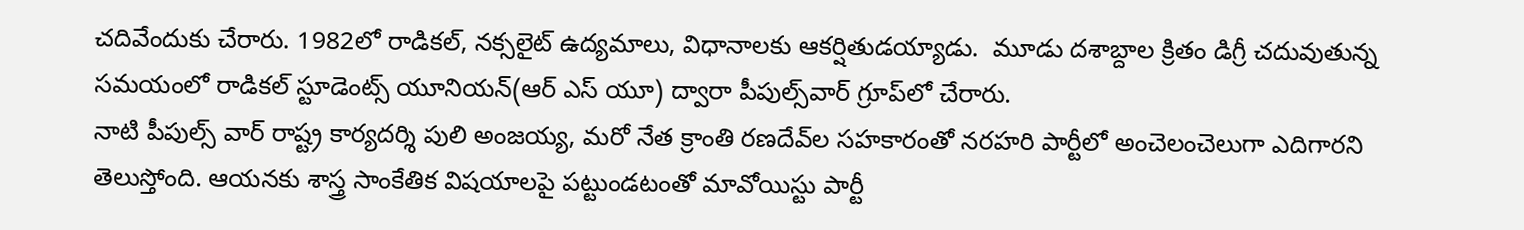చదివేందుకు చేరారు. 1982లో రాడికల్‌, నక్సలైట్‌ ఉద్యమాలు, విధానాలకు ఆకర్షితుడయ్యాడు.  మూడు దశాబ్దాల క్రితం డిగ్రీ చదువుతున్న సమయంలో రాడికల్‌ స్టూడెంట్స్‌ యూనియన్‌(ఆర్ ఎస్ యూ) ద్వారా పీపుల్స్‌వార్‌ గ్రూప్‌లో చేరారు.
నాటి పీపుల్స్‌ వార్‌ రాష్ట్ర కార్యదర్శి పులి అంజయ్య, మరో నేత క్రాంతి రణదేవ్‌ల సహకారంతో నరహరి పార్టీలో అంచెలంచెలుగా ఎదిగారని తెలుస్తోంది. ఆయనకు శాస్త్ర సాంకేతిక విషయాలపై పట్టుండటంతో మావోయిస్టు పార్టీ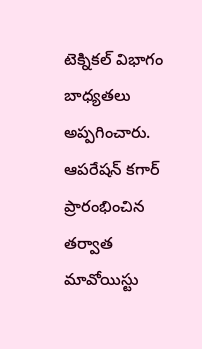టెక్నికల్‌ విభాగం బాధ్యతలు అప్పగించారు.  ఆపరేషన్‌ కగార్‌ ప్రారంభించిన తర్వాత మావోయిస్టు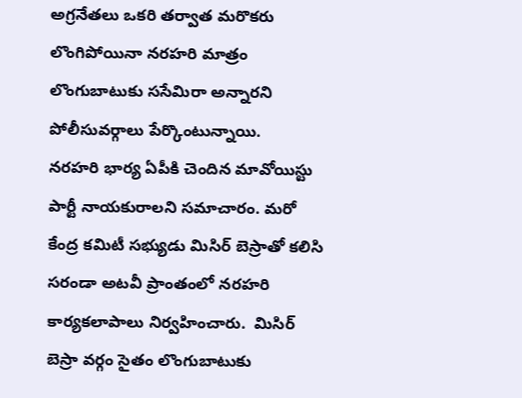అగ్రనేతలు ఒకరి తర్వాత మరొకరు లొంగిపోయినా నరహరి మాత్రం లొంగుబాటుకు ససేమిరా అన్నారని పోలీసువర్గాలు పేర్కొంటున్నాయి.
నరహరి భార్య ఏపీకి చెందిన మావోయిస్టు పార్టీ నాయకురాలని సమాచారం. మరో కేంద్ర కమిటీ సభ్యుడు మిసిర్‌ బెస్రాతో కలిసి సరండా అటవీ ప్రాంతంలో నరహరి కార్యకలాపాలు నిర్వహించారు.  మిసిర్‌ బెస్రా వర్గం సైతం లొంగుబాటుకు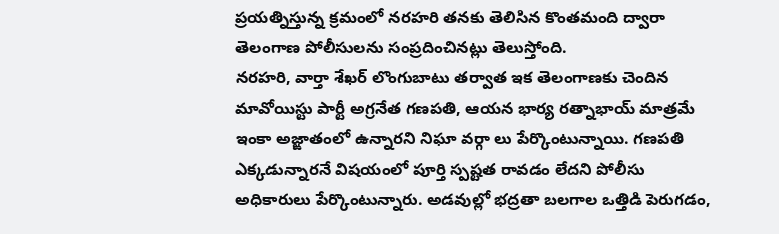ప్రయత్నిస్తున్న క్రమంలో నరహరి తనకు తెలిసిన కొంతమంది ద్వారా తెలంగాణ పోలీసులను సంప్రదించినట్లు తెలుస్తోంది.
నరహరి, వార్తా శేఖర్‌ లొంగుబాటు తర్వాత ఇక తెలంగాణకు చెందిన మావోయిస్టు పార్టీ అగ్రనేత గణపతి, ఆయన భార్య రత్నాభాయ్‌ మాత్రమే ఇంకా అజ్ఙాతంలో ఉన్నారని నిఘా వర్గా లు పేర్కొంటున్నాయి. గణపతి ఎక్కడున్నారనే విషయంలో పూర్తి స్పష్టత రావడం లేదని పోలీసు అధికారులు పేర్కొంటున్నారు. అడవుల్లో భద్రతా బలగాల ఒత్తిడి పెరుగడం,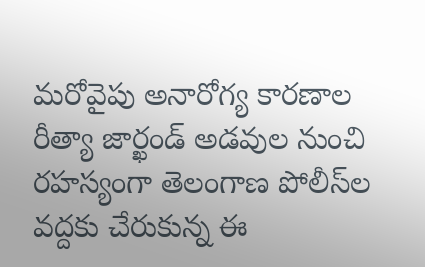మరోవైపు అనారోగ్య కారణాల రీత్యా జార్ఖండ్‌ అడవుల నుంచి రహస్యంగా తెలంగాణ పోలీస్‌ల వద్దకు చేరుకున్న ఈ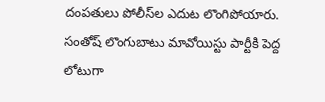దంపతులు పోలీస్‌ల ఎదుట లొంగిపోయారు. సంతోష్‌ లొంగుబాటు మావోయిస్టు పార్టీకి పెద్ద లోటుగా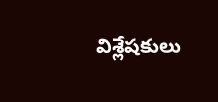విశ్లేషకులు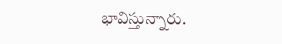భావిస్తున్నారు.